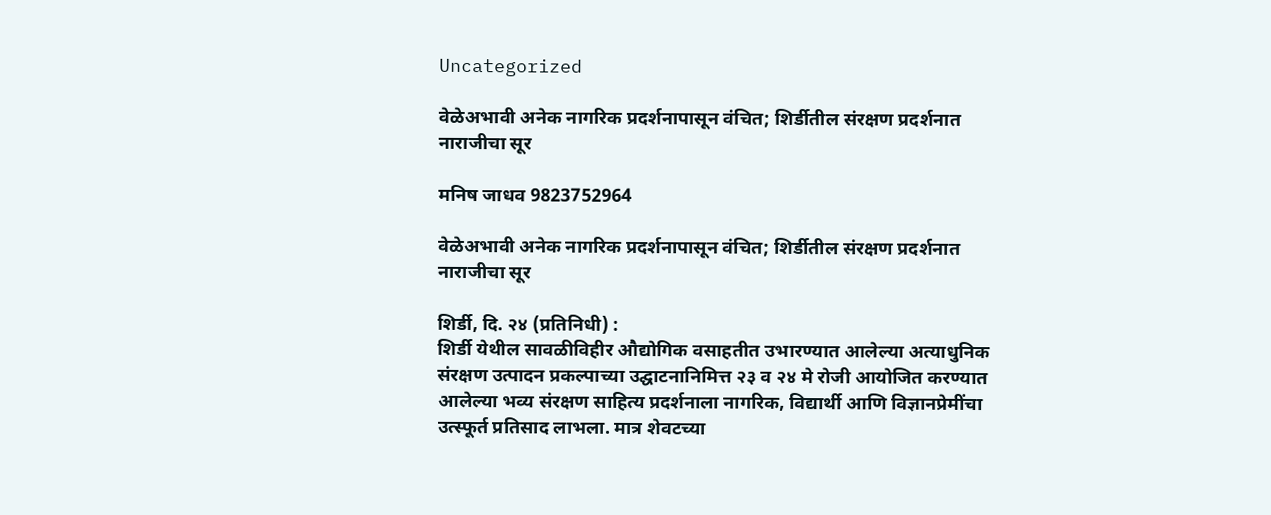Uncategorized

वेळेअभावी अनेक नागरिक प्रदर्शनापासून वंचित; शिर्डीतील संरक्षण प्रदर्शनात नाराजीचा सूर

मनिष जाधव 9823752964

वेळेअभावी अनेक नागरिक प्रदर्शनापासून वंचित; शिर्डीतील संरक्षण प्रदर्शनात नाराजीचा सूर

शिर्डी, दि. २४ (प्रतिनिधी) :
शिर्डी येथील सावळीविहीर औद्योगिक वसाहतीत उभारण्यात आलेल्या अत्याधुनिक संरक्षण उत्पादन प्रकल्पाच्या उद्घाटनानिमित्त २३ व २४ मे रोजी आयोजित करण्यात आलेल्या भव्य संरक्षण साहित्य प्रदर्शनाला नागरिक, विद्यार्थी आणि विज्ञानप्रेमींचा उत्स्फूर्त प्रतिसाद लाभला. मात्र शेवटच्या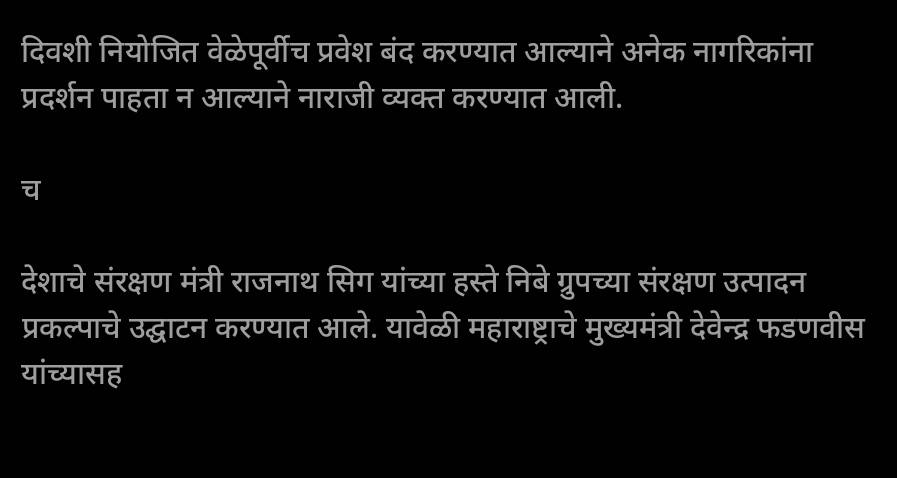दिवशी नियोजित वेळेपूर्वीच प्रवेश बंद करण्यात आल्याने अनेक नागरिकांना प्रदर्शन पाहता न आल्याने नाराजी व्यक्त करण्यात आली.

च

देशाचे संरक्षण मंत्री राजनाथ सिग यांच्या हस्ते निबे ग्रुपच्या संरक्षण उत्पादन प्रकल्पाचे उद्घाटन करण्यात आले. यावेळी महाराष्ट्राचे मुख्यमंत्री देवेन्द्र फडणवीस यांच्यासह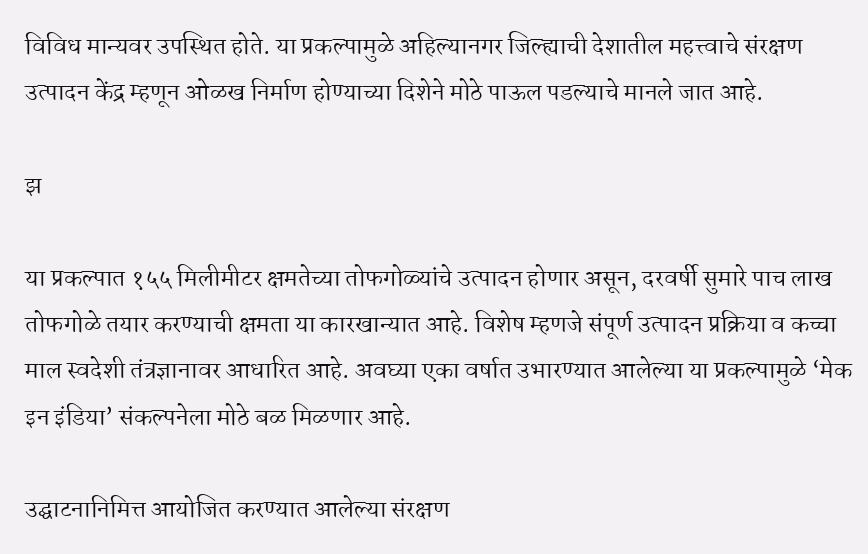विविध मान्यवर उपस्थित होते. या प्रकल्पामुळे अहिल्यानगर जिल्ह्याची देशातील महत्त्वाचे संरक्षण उत्पादन केंद्र म्हणून ओळख निर्माण होण्याच्या दिशेने मोठे पाऊल पडल्याचे मानले जात आहे.

झ

या प्रकल्पात १५५ मिलीमीटर क्षमतेच्या तोफगोळ्यांचे उत्पादन होणार असून, दरवर्षी सुमारे पाच लाख तोफगोळे तयार करण्याची क्षमता या कारखान्यात आहे. विशेष म्हणजे संपूर्ण उत्पादन प्रक्रिया व कच्चा माल स्वदेशी तंत्रज्ञानावर आधारित आहे. अवघ्या एका वर्षात उभारण्यात आलेल्या या प्रकल्पामुळे ‘मेक इन इंडिया’ संकल्पनेला मोठे बळ मिळणार आहे.

उद्घाटनानिमित्त आयोजित करण्यात आलेल्या संरक्षण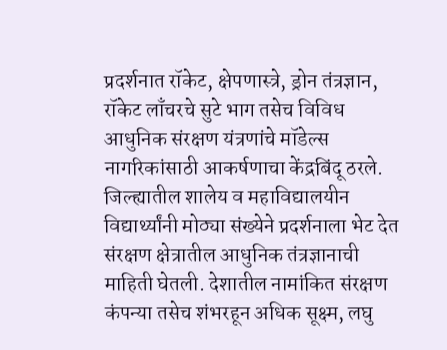प्रदर्शनात रॉकेट, क्षेपणास्त्रे, ड्रोन तंत्रज्ञान, रॉकेट लाँचरचे सुटे भाग तसेच विविध आधुनिक संरक्षण यंत्रणांचे मॉडेल्स नागरिकांसाठी आकर्षणाचा केंद्रबिंदू ठरले. जिल्ह्यातील शालेय व महाविद्यालयीन विद्यार्थ्यांनी मोठ्या संख्येने प्रदर्शनाला भेट देत संरक्षण क्षेत्रातील आधुनिक तंत्रज्ञानाची माहिती घेतली. देशातील नामांकित संरक्षण कंपन्या तसेच शंभरहून अधिक सूक्ष्म, लघु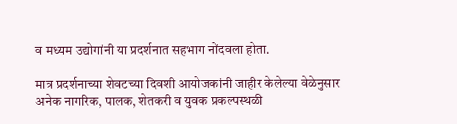व मध्यम उद्योगांनी या प्रदर्शनात सहभाग नोंदवला होता.

मात्र प्रदर्शनाच्या शेवटच्या दिवशी आयोजकांनी जाहीर केलेल्या वेळेनुसार अनेक नागरिक, पालक, शेतकरी व युवक प्रकल्पस्थळी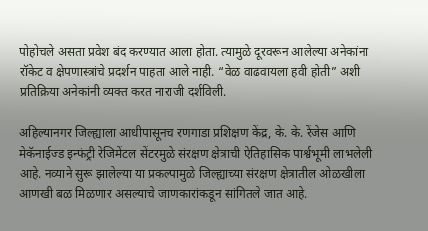पोहोचले असता प्रवेश बंद करण्यात आला होता. त्यामुळे दूरवरून आलेल्या अनेकांना रॉकेट व क्षेपणास्त्रांचे प्रदर्शन पाहता आले नाही. “वेळ वाढवायला हवी होती” अशी प्रतिक्रिया अनेकांनी व्यक्त करत नाराजी दर्शविली.

अहिल्यानगर जिल्ह्याला आधीपासूनच रणगाडा प्रशिक्षण केंद्र, के. के. रेंजेस आणि मेकॅनाईज्ड इन्फंट्री रेजिमेंटल सेंटरमुळे संरक्षण क्षेत्राची ऐतिहासिक पार्श्वभूमी लाभलेली आहे. नव्याने सुरू झालेल्या या प्रकल्पामुळे जिल्ह्याच्या संरक्षण क्षेत्रातील ओळखीला आणखी बळ मिळणार असल्याचे जाणकारांकडून सांगितले जात आहे.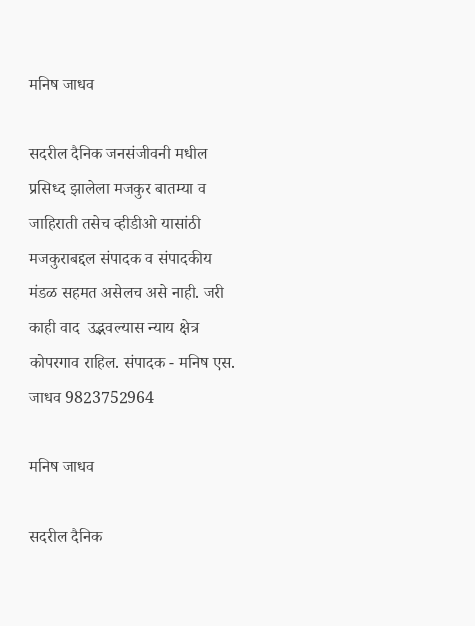मनिष जाधव

सदरील दैनिक जनसंजीवनी मधील प्रसिध्द झालेला मजकुर बातम्या व जाहिराती तसेच व्हीडीओ यासांठी मजकुराबद्दल संपादक व संपादकीय मंडळ सहमत असेलच असे नाही. जरी काही वाद  उद्भवल्यास न्याय क्षेत्र कोपरगाव राहिल. संपादक - मनिष एस. जाधव 9823752964

मनिष जाधव

सदरील दैनिक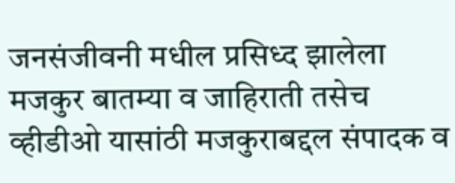जनसंजीवनी मधील प्रसिध्द झालेला मजकुर बातम्या व जाहिराती तसेच व्हीडीओ यासांठी मजकुराबद्दल संपादक व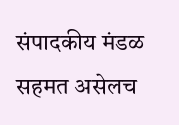संपादकीय मंडळ सहमत असेलच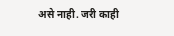असे नाही. जरी काही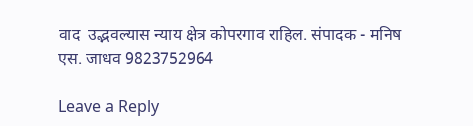वाद  उद्भवल्यास न्याय क्षेत्र कोपरगाव राहिल. संपादक - मनिष एस. जाधव 9823752964

Leave a Reply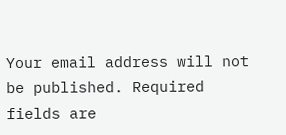Your email address will not be published. Required fields are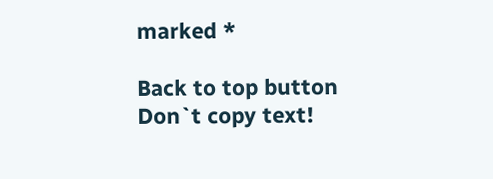marked *

Back to top button
Don`t copy text!